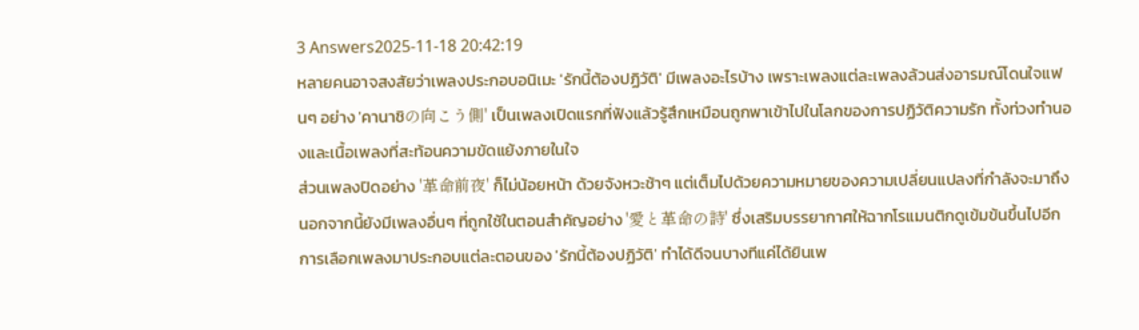3 Answers2025-11-18 20:42:19
หลายคนอาจสงสัยว่าเพลงประกอบอนิเมะ 'รักนี้ต้องปฏิวัติ' มีเพลงอะไรบ้าง เพราะเพลงแต่ละเพลงล้วนส่งอารมณ์โดนใจแฟนๆ อย่าง 'คานาชิの向こう側' เป็นเพลงเปิดแรกที่ฟังแล้วรู้สึกเหมือนถูกพาเข้าไปในโลกของการปฏิวัติความรัก ทั้งท่วงทำนองและเนื้อเพลงที่สะท้อนความขัดแย้งภายในใจ
ส่วนเพลงปิดอย่าง '革命前夜' ก็ไม่น้อยหน้า ด้วยจังหวะช้าๆ แต่เต็มไปด้วยความหมายของความเปลี่ยนแปลงที่กำลังจะมาถึง นอกจากนี้ยังมีเพลงอื่นๆ ที่ถูกใช้ในตอนสำคัญอย่าง '愛と革命の詩' ซึ่งเสริมบรรยากาศให้ฉากโรแมนติกดูเข้มข้นขึ้นไปอีก การเลือกเพลงมาประกอบแต่ละตอนของ 'รักนี้ต้องปฏิวัติ' ทำได้ดีจนบางทีแค่ได้ยินเพ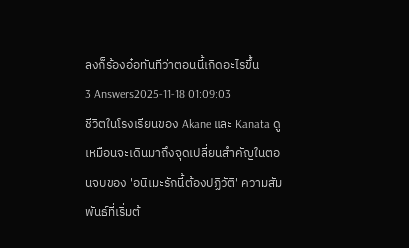ลงก็ร้องอ๋อทันทีว่าตอนนี้เกิดอะไรขึ้น
3 Answers2025-11-18 01:09:03
ชีวิตในโรงเรียนของ Akane และ Kanata ดูเหมือนจะเดินมาถึงจุดเปลี่ยนสำคัญในตอนจบของ 'อนิเมะรักนี้ต้องปฏิวัติ' ความสัมพันธ์ที่เริ่มต้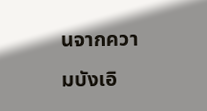นจากความบังเอิ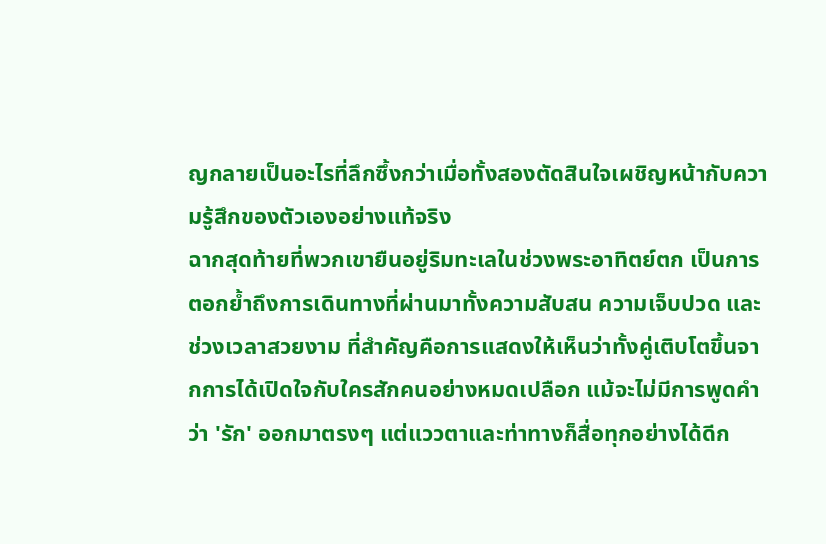ญกลายเป็นอะไรที่ลึกซึ้งกว่าเมื่อทั้งสองตัดสินใจเผชิญหน้ากับความรู้สึกของตัวเองอย่างแท้จริง
ฉากสุดท้ายที่พวกเขายืนอยู่ริมทะเลในช่วงพระอาทิตย์ตก เป็นการตอกย้ำถึงการเดินทางที่ผ่านมาทั้งความสับสน ความเจ็บปวด และช่วงเวลาสวยงาม ที่สำคัญคือการแสดงให้เห็นว่าทั้งคู่เติบโตขึ้นจากการได้เปิดใจกับใครสักคนอย่างหมดเปลือก แม้จะไม่มีการพูดคำว่า 'รัก' ออกมาตรงๆ แต่แววตาและท่าทางก็สื่อทุกอย่างได้ดีก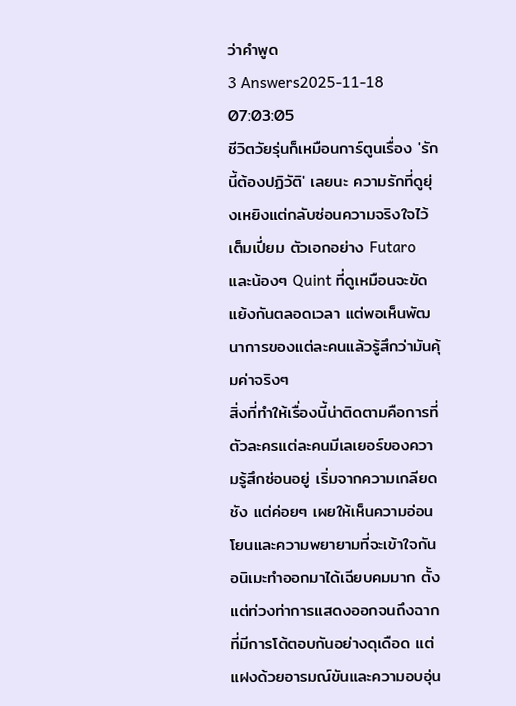ว่าคำพูด
3 Answers2025-11-18 07:03:05
ชีวิตวัยรุ่นก็เหมือนการ์ตูนเรื่อง 'รักนี้ต้องปฏิวัติ' เลยนะ ความรักที่ดูยุ่งเหยิงแต่กลับซ่อนความจริงใจไว้เต็มเปี่ยม ตัวเอกอย่าง Futaro และน้องๆ Quint ที่ดูเหมือนจะขัดแย้งกันตลอดเวลา แต่พอเห็นพัฒนาการของแต่ละคนแล้วรู้สึกว่ามันคุ้มค่าจริงๆ
สิ่งที่ทำให้เรื่องนี้น่าติดตามคือการที่ตัวละครแต่ละคนมีเลเยอร์ของความรู้สึกซ่อนอยู่ เริ่มจากความเกลียดชัง แต่ค่อยๆ เผยให้เห็นความอ่อนโยนและความพยายามที่จะเข้าใจกัน อนิเมะทำออกมาได้เฉียบคมมาก ตั้งแต่ท่วงท่าการแสดงออกจนถึงฉากที่มีการโต้ตอบกันอย่างดุเดือด แต่แฝงด้วยอารมณ์ขันและความอบอุ่น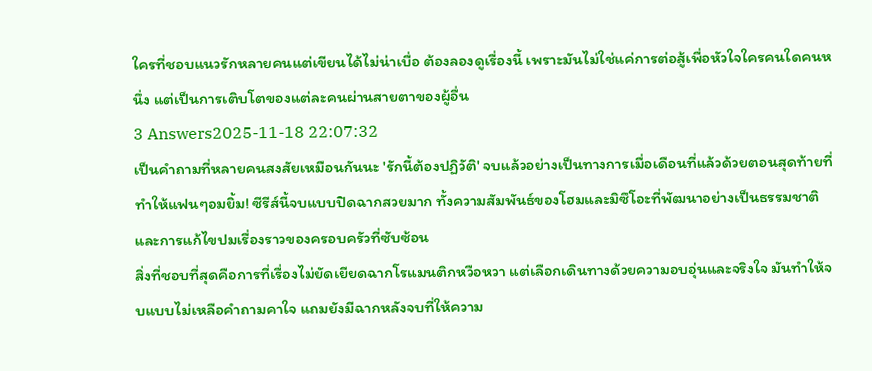ใครที่ชอบแนวรักหลายคนแต่เขียนได้ไม่น่าเบื่อ ต้องลองดูเรื่องนี้ เพราะมันไม่ใช่แค่การต่อสู้เพื่อหัวใจใครคนใดคนหนึ่ง แต่เป็นการเติบโตของแต่ละคนผ่านสายตาของผู้อื่น
3 Answers2025-11-18 22:07:32
เป็นคำถามที่หลายคนสงสัยเหมือนกันนะ 'รักนี้ต้องปฏิวัติ' จบแล้วอย่างเป็นทางการเมื่อเดือนที่แล้วด้วยตอนสุดท้ายที่ทำให้แฟนๆอมยิ้ม! ซีรีส์นี้จบแบบปิดฉากสวยมาก ทั้งความสัมพันธ์ของโฮมและมิซึโอะที่พัฒนาอย่างเป็นธรรมชาติ และการแก้ไขปมเรื่องราวของครอบครัวที่ซับซ้อน
สิ่งที่ชอบที่สุดคือการที่เรื่องไม่ยัดเยียดฉากโรแมนติกหวือหวา แต่เลือกเดินทางด้วยความอบอุ่นและจริงใจ มันทำให้จบแบบไม่เหลือคำถามคาใจ แถมยังมีฉากหลังจบที่ให้ความ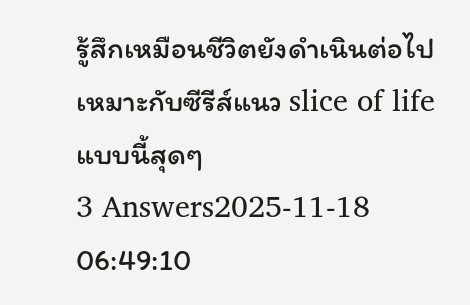รู้สึกเหมือนชีวิตยังดำเนินต่อไป เหมาะกับซีรีส์แนว slice of life แบบนี้สุดๆ
3 Answers2025-11-18 06:49:10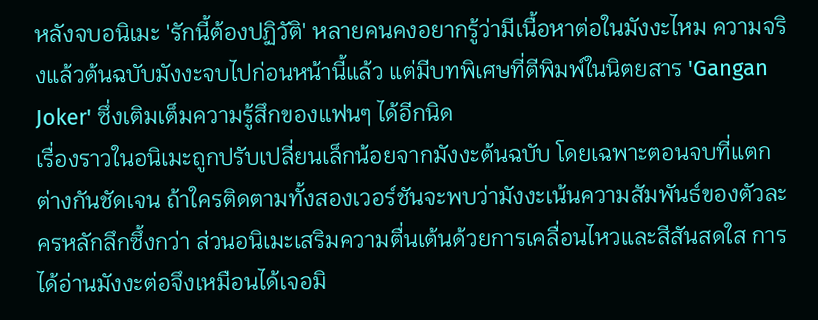หลังจบอนิเมะ 'รักนี้ต้องปฏิวัติ' หลายคนคงอยากรู้ว่ามีเนื้อหาต่อในมังงะไหม ความจริงแล้วต้นฉบับมังงะจบไปก่อนหน้านี้แล้ว แต่มีบทพิเศษที่ตีพิมพ์ในนิตยสาร 'Gangan Joker' ซึ่งเติมเต็มความรู้สึกของแฟนๆ ได้อีกนิด
เรื่องราวในอนิเมะถูกปรับเปลี่ยนเล็กน้อยจากมังงะต้นฉบับ โดยเฉพาะตอนจบที่แตกต่างกันชัดเจน ถ้าใครติดตามทั้งสองเวอร์ชันจะพบว่ามังงะเน้นความสัมพันธ์ของตัวละครหลักลึกซึ้งกว่า ส่วนอนิเมะเสริมความตื่นเต้นด้วยการเคลื่อนไหวและสีสันสดใส การได้อ่านมังงะต่อจึงเหมือนได้เจอมิ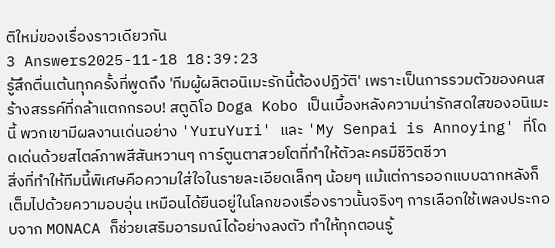ติใหม่ของเรื่องราวเดียวกัน
3 Answers2025-11-18 18:39:23
รู้สึกตื่นเต้นทุกครั้งที่พูดถึง 'ทีมผู้ผลิตอนิเมะรักนี้ต้องปฏิวัติ' เพราะเป็นการรวมตัวของคนสร้างสรรค์ที่กล้าแตกกรอบ! สตูดิโอ Doga Kobo เป็นเบื้องหลังความน่ารักสดใสของอนิเมะนี้ พวกเขามีผลงานเด่นอย่าง 'YuruYuri' และ 'My Senpai is Annoying' ที่โดดเด่นด้วยสไตล์ภาพสีสันหวานๆ การ์ตูนตาสวยโตที่ทำให้ตัวละครมีชีวิตชีวา
สิ่งที่ทำให้ทีมนี้พิเศษคือความใส่ใจในรายละเอียดเล็กๆ น้อยๆ แม้แต่การออกแบบฉากหลังก็เต็มไปด้วยความอบอุ่น เหมือนได้ยืนอยู่ในโลกของเรื่องราวนั้นจริงๆ การเลือกใช้เพลงประกอบจาก MONACA ก็ช่วยเสริมอารมณ์ได้อย่างลงตัว ทำให้ทุกตอนรู้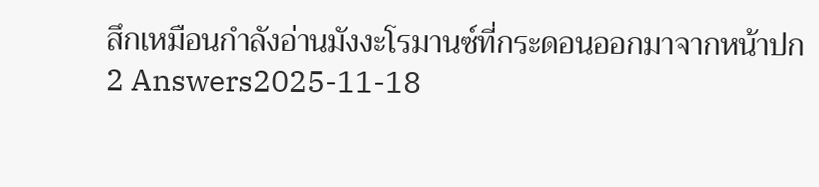สึกเหมือนกำลังอ่านมังงะโรมานซ์ที่กระดอนออกมาจากหน้าปก
2 Answers2025-11-18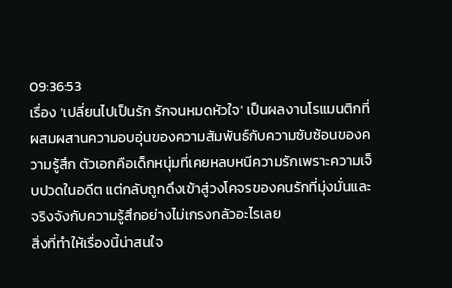09:36:53
เรื่อง 'เปลี่ยนไปเป็นรัก รักจนหมดหัวใจ' เป็นผลงานโรแมนติกที่ผสมผสานความอบอุ่นของความสัมพันธ์กับความซับซ้อนของความรู้สึก ตัวเอกคือเด็กหนุ่มที่เคยหลบหนีความรักเพราะความเจ็บปวดในอดีต แต่กลับถูกดึงเข้าสู่วงโคจรของคนรักที่มุ่งมั่นและจริงจังกับความรู้สึกอย่างไม่เกรงกลัวอะไรเลย
สิ่งที่ทำให้เรื่องนี้น่าสนใจ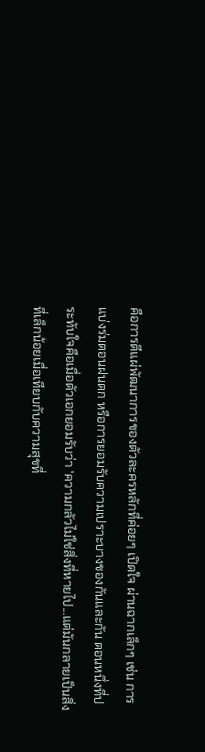คือการตีแผ่พัฒนาการของตัวละครหลักที่ค่อยๆ เปิดใจ ผ่านฉากเล็กๆ เช่น การแบ่งร่มตอนฝนตก หรือการยอมรับความเปราะบางของกันและกัน ตอนหนึ่งที่ประทับใจคือเมื่อตัวเอกยอมรับว่า 'ความกลัวไม่ใช่สิ่งที่หายไป...แต่มันกลายเป็นสิ่งที่เล็กน้อยเมื่อเทียบกับความสุขที่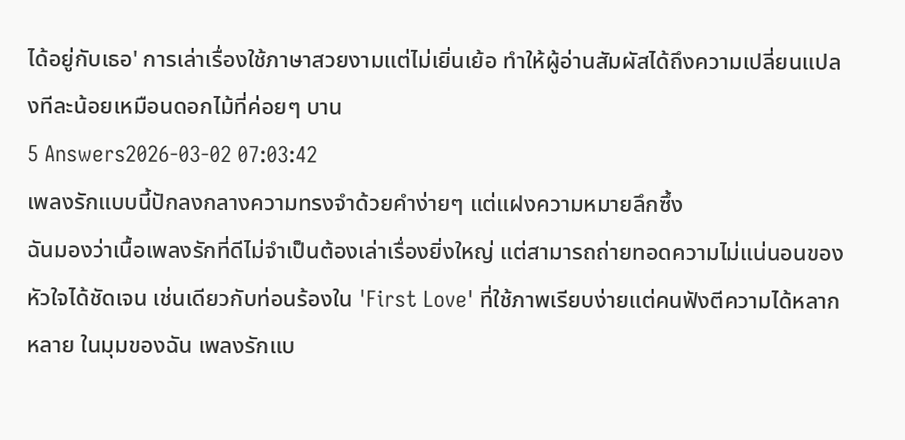ได้อยู่กับเธอ' การเล่าเรื่องใช้ภาษาสวยงามแต่ไม่เยิ่นเย้อ ทำให้ผู้อ่านสัมผัสได้ถึงความเปลี่ยนแปลงทีละน้อยเหมือนดอกไม้ที่ค่อยๆ บาน
5 Answers2026-03-02 07:03:42
เพลงรักแบบนี้ปักลงกลางความทรงจำด้วยคำง่ายๆ แต่แฝงความหมายลึกซึ้ง
ฉันมองว่าเนื้อเพลงรักที่ดีไม่จำเป็นต้องเล่าเรื่องยิ่งใหญ่ แต่สามารถถ่ายทอดความไม่แน่นอนของหัวใจได้ชัดเจน เช่นเดียวกับท่อนร้องใน 'First Love' ที่ใช้ภาพเรียบง่ายแต่คนฟังตีความได้หลากหลาย ในมุมของฉัน เพลงรักแบ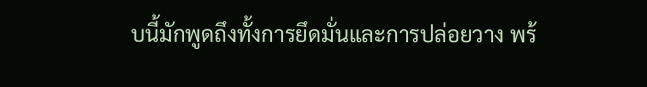บนี้มักพูดถึงทั้งการยึดมั่นและการปล่อยวาง พร้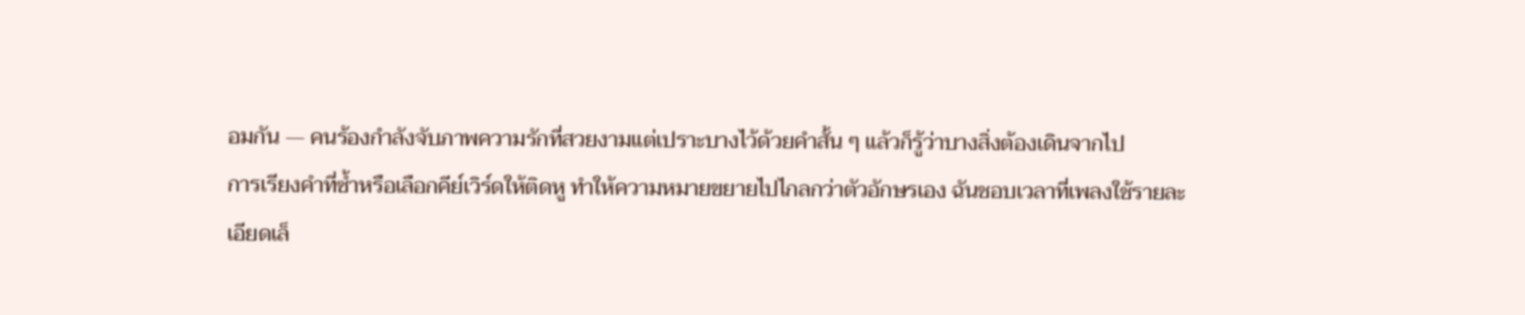อมกัน — คนร้องกำลังจับภาพความรักที่สวยงามแต่เปราะบางไว้ด้วยคำสั้น ๆ แล้วก็รู้ว่าบางสิ่งต้องเดินจากไป
การเรียงคำที่ซ้ำหรือเลือกคีย์เวิร์ดให้ติดหู ทำให้ความหมายขยายไปไกลกว่าตัวอักษรเอง ฉันชอบเวลาที่เพลงใช้รายละเอียดเล็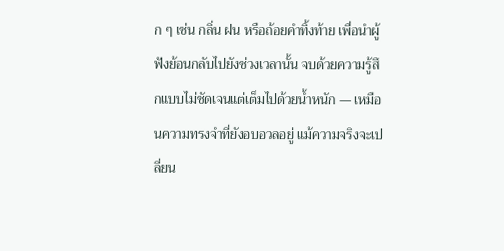ก ๆ เช่น กลิ่น ฝน หรือถ้อยคำทิ้งท้าย เพื่อนำผู้ฟังย้อนกลับไปยังช่วงเวลานั้น จบด้วยความรู้สึกแบบไม่ชัดเจนแต่เต็มไปด้วยน้ำหนัก — เหมือนความทรงจำที่ยังอบอวลอยู่ แม้ความจริงจะเปลี่ยน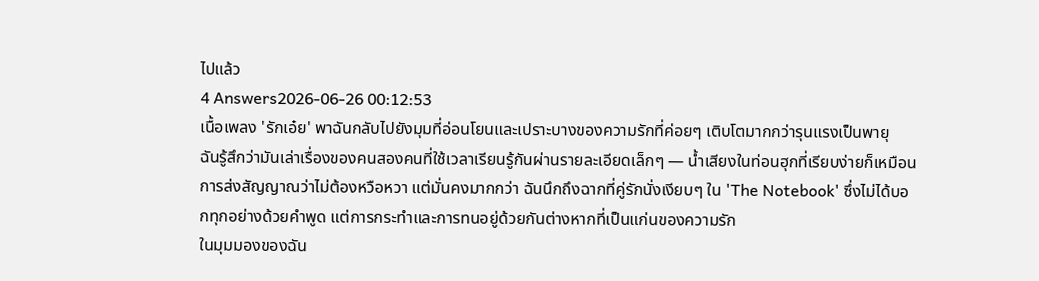ไปแล้ว
4 Answers2026-06-26 00:12:53
เนื้อเพลง 'รักเอ๋ย' พาฉันกลับไปยังมุมที่อ่อนโยนและเปราะบางของความรักที่ค่อยๆ เติบโตมากกว่ารุนแรงเป็นพายุ
ฉันรู้สึกว่ามันเล่าเรื่องของคนสองคนที่ใช้เวลาเรียนรู้กันผ่านรายละเอียดเล็กๆ — น้ำเสียงในท่อนฮุกที่เรียบง่ายก็เหมือนการส่งสัญญาณว่าไม่ต้องหวือหวา แต่มั่นคงมากกว่า ฉันนึกถึงฉากที่คู่รักนั่งเงียบๆ ใน 'The Notebook' ซึ่งไม่ได้บอกทุกอย่างด้วยคำพูด แต่การกระทำและการทนอยู่ด้วยกันต่างหากที่เป็นแก่นของความรัก
ในมุมมองของฉัน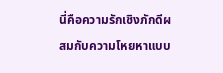นี่คือความรักเชิงภักดีผสมกับความโหยหาแบบ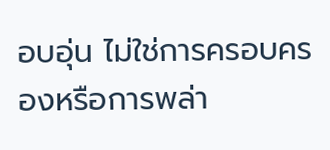อบอุ่น ไม่ใช่การครอบครองหรือการพล่า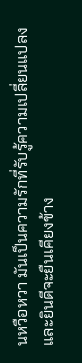นหวือหวา มันเป็นความรักที่รับรู้ความเปลี่ยนแปลงและยินดีจะยืนเคียงข้าง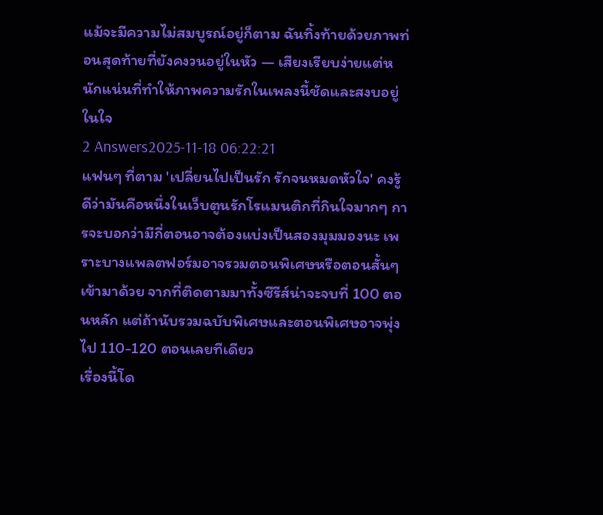แม้จะมีความไม่สมบูรณ์อยู่ก็ตาม ฉันทิ้งท้ายด้วยภาพท่อนสุดท้ายที่ยังคงวนอยู่ในหัว — เสียงเรียบง่ายแต่หนักแน่นที่ทำให้ภาพความรักในเพลงนี้ชัดและสงบอยู่ในใจ
2 Answers2025-11-18 06:22:21
แฟนๆ ที่ตาม 'เปลี่ยนไปเป็นรัก รักจนหมดหัวใจ' คงรู้ดีว่ามันคือหนึ่งในเว็บตูนรักโรแมนติกที่กินใจมากๆ การจะบอกว่ามีกี่ตอนอาจต้องแบ่งเป็นสองมุมมองนะ เพราะบางแพลตฟอร์มอาจรวมตอนพิเศษหรือตอนสั้นๆ เข้ามาด้วย จากที่ติดตามมาทั้งซีรีส์น่าจะจบที่ 100 ตอนหลัก แต่ถ้านับรวมฉบับพิเศษและตอนพิเศษอาจพุ่งไป 110-120 ตอนเลยทีเดียว
เรื่องนี้โด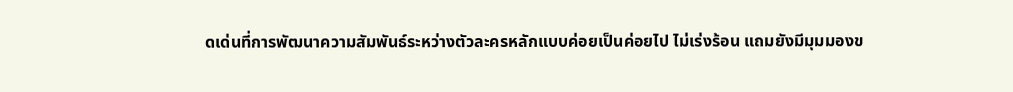ดเด่นที่การพัฒนาความสัมพันธ์ระหว่างตัวละครหลักแบบค่อยเป็นค่อยไป ไม่เร่งร้อน แถมยังมีมุมมองข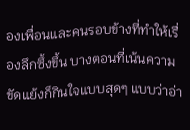องเพื่อนและคนรอบข้างที่ทำให้เรื่องลึกซึ้งขึ้น บางตอนที่เน้นความขัดแย้งก็กินใจแบบสุดๆ แบบว่าอ่า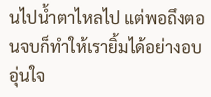นไปน้ำตาไหลไป แต่พอถึงตอนจบก็ทำให้เรายิ้มได้อย่างอบอุ่นใจ